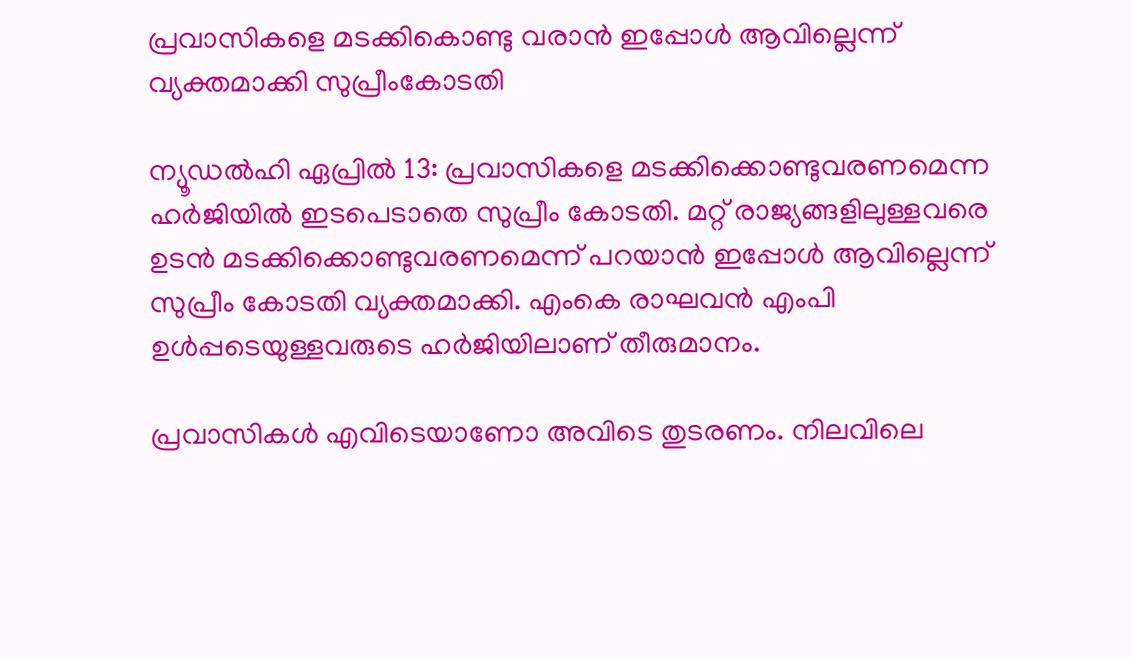പ്രവാസികളെ മടക്കികൊണ്ടു വരാൻ ഇപ്പോൾ ആവില്ലെന്ന് വ്യക്തമാക്കി സുപ്രീംകോടതി

ന്യൂഡൽഹി ഏപ്രിൽ 13: പ്രവാസികളെ മടക്കിക്കൊണ്ടുവരണമെന്ന ഹര്‍ജിയില്‍ ഇടപെടാതെ സുപ്രീം കോടതി. മറ്റ് രാജ്യങ്ങളിലുള്ളവരെ ഉടന്‍ മടക്കിക്കൊണ്ടുവരണമെന്ന് പറയാന്‍ ഇപ്പോള്‍ ആവില്ലെന്ന് സുപ്രീം കോടതി വ്യക്തമാക്കി. എംകെ രാഘവന്‍ എംപി ഉള്‍പ്പടെയുള്ളവരുടെ ഹര്‍ജിയിലാണ് തീരുമാനം.

പ്രവാസികള്‍ എവിടെയാണോ അവിടെ തുടരണം. നിലവിലെ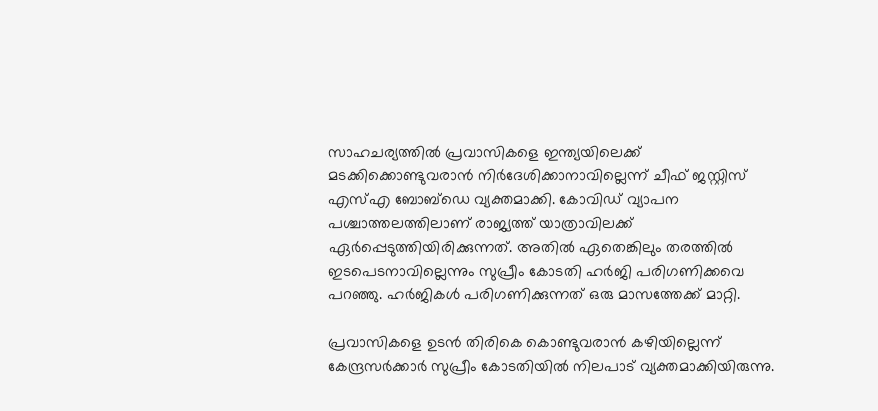സാഹചര്യത്തില്‍ പ്രവാസികളെ ഇന്ത്യയിലെക്ക് മടക്കിക്കൊണ്ടുവരാന്‍ നിര്‍ദേശിക്കാനാവില്ലെന്ന് ചീഫ് ജസ്റ്റിസ് എസ്‌എ ബോബ്‌ഡെ വ്യക്തമാക്കി. കോവിഡ് വ്യാപന പശ്ചാത്തലത്തിലാണ് രാജ്യത്ത് യാത്രാവിലക്ക് ഏര്‍പ്പെടുത്തിയിരിക്കുന്നത്. അതില്‍ ഏതെങ്കിലും തരത്തില്‍ ഇടപെടനാവില്ലെന്നും സുപ്രീം കോടതി ഹര്‍ജി പരിഗണിക്കവെ പറഞ്ഞു. ഹർജികൾ പരിഗണിക്കുന്നത് ഒരു മാസത്തേക്ക് മാറ്റി.

പ്രവാസികളെ ഉടന്‍ തിരികെ കൊണ്ടുവരാന്‍ കഴിയില്ലെന്ന് കേന്ദ്രസര്‍ക്കാര്‍ സുപ്രീം കോടതിയില്‍ നിലപാട് വ്യക്തമാക്കിയിരുന്നു.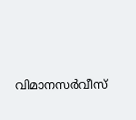വിമാനസര്‍വീസ്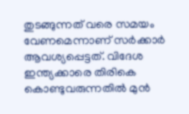തുടങ്ങുന്നത് വരെ സമയം വേണമെന്നാണ് സര്‍ക്കാര്‍ ആവശ്യപ്പെട്ടത്. വിദേശ ഇന്ത്യക്കാരെ തിരികെ കൊണ്ടുവരുന്നതില്‍ മുന്‍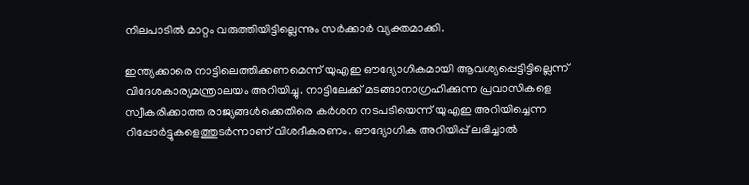നിലപാടില്‍ മാറ്റം വരുത്തിയിട്ടില്ലെന്നും സര്‍ക്കാര്‍ വ്യക്തമാക്കി.

ഇന്ത്യക്കാരെ നാട്ടിലെത്തിക്കണമെന്ന് യുഎഇ ഔദ്യോഗികമായി ആവശ്യപ്പെട്ടിട്ടില്ലെന്ന് വിദേശകാര്യമന്ത്രാലയം അറിയിച്ചു. നാട്ടിലേക്ക് മടങ്ങാനാഗ്രഹിക്കുന്ന പ്രവാസികളെ സ്വീകരിക്കാത്ത രാജ്യങ്ങള്‍ക്കെതിരെ കര്‍ശന നടപടിയെന്ന് യുഎഇ അറിയിച്ചെന്ന റിപ്പോര്‍ട്ടുകളെത്തുടര്‍ന്നാണ് വിശദീകരണം. ഔദ്യോഗിക അറിയിപ്പ് ലഭിച്ചാല്‍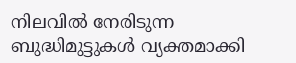നിലവില്‍ നേരിടുന്ന ബുദ്ധിമുട്ടുകള്‍ വ്യക്തമാക്കി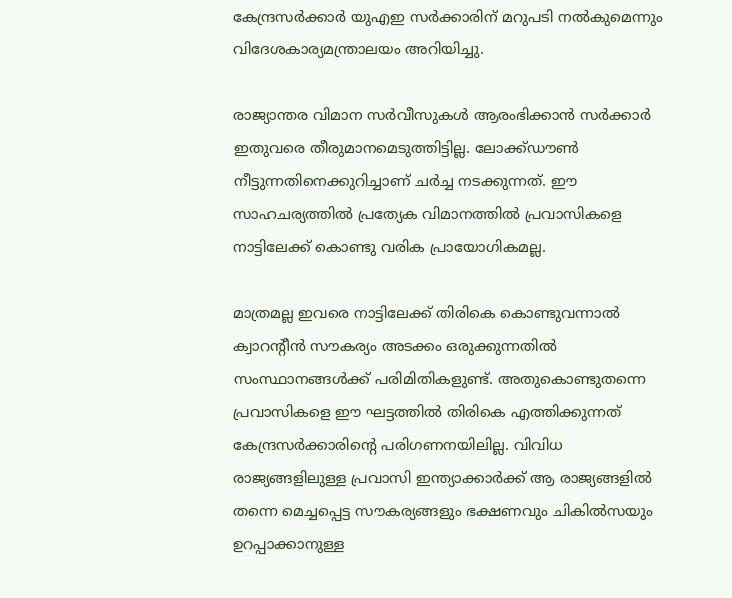കേന്ദ്രസര്‍ക്കാര്‍ യുഎഇ സര്‍ക്കാരിന് മറുപടി നല്‍കുമെന്നും വിദേശകാര്യമന്ത്രാലയം അറിയിച്ചു.

രാജ്യാന്തര വിമാന സര്‍വീസുകള്‍ ആരംഭിക്കാന്‍ സര്‍ക്കാര്‍ ഇതുവരെ തീരുമാനമെടുത്തിട്ടില്ല. ലോക്ക്ഡൗണ്‍ നീട്ടുന്നതിനെക്കുറിച്ചാണ് ചര്‍ച്ച നടക്കുന്നത്. ഈ സാഹചര്യത്തില്‍ പ്രത്യേക വിമാനത്തില്‍ പ്രവാസികളെ നാട്ടിലേക്ക് കൊണ്ടു വരിക പ്രായോഗികമല്ല.

മാത്രമല്ല ഇവരെ നാട്ടിലേക്ക് തിരികെ കൊണ്ടുവന്നാല്‍ ക്വാറന്റീന്‍ സൗകര്യം അടക്കം ഒരുക്കുന്നതില്‍ സംസ്ഥാനങ്ങള്‍ക്ക് പരിമിതികളുണ്ട്. അതുകൊണ്ടുതന്നെ പ്രവാസികളെ ഈ ഘട്ടത്തില്‍ തിരികെ എത്തിക്കുന്നത് കേന്ദ്രസര്‍ക്കാരിന്റെ പരിഗണനയിലില്ല. വിവിധ രാജ്യങ്ങളിലുള്ള പ്രവാസി ഇന്ത്യാക്കാര്‍ക്ക് ആ രാജ്യങ്ങളില്‍ തന്നെ മെച്ചപ്പെട്ട സൗകര്യങ്ങളും ഭക്ഷണവും ചികില്‍സയും ഉറപ്പാക്കാനുള്ള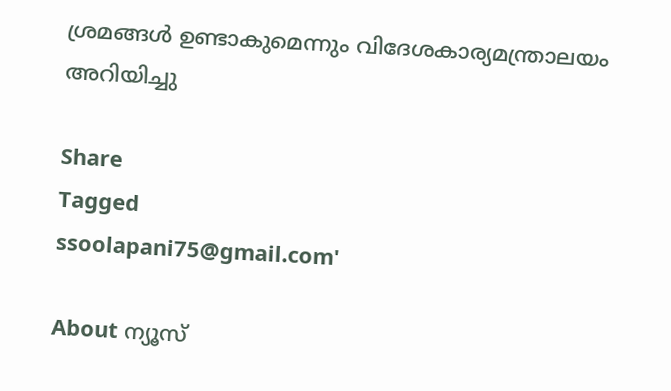ശ്രമങ്ങള്‍ ഉണ്ടാകുമെന്നും വിദേശകാര്യമന്ത്രാലയം അറിയിച്ചു

Share
Tagged
ssoolapani75@gmail.com'

About ന്യൂസ്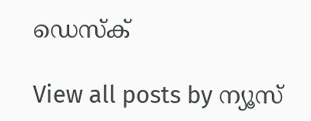ഡെസ്ക്

View all posts by ന്യൂസ്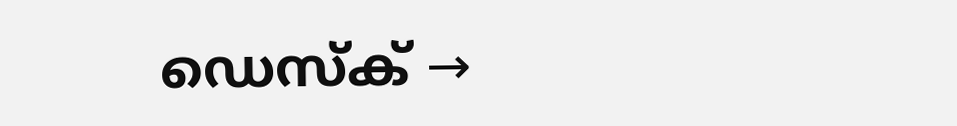ഡെസ്ക് →